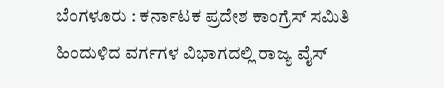ಬೆಂಗಳೂರು : ಕರ್ನಾಟಕ ಪ್ರದೇಶ ಕಾಂಗ್ರೆಸ್ ಸಮಿತಿ ಹಿಂದುಳಿದ ವರ್ಗಗಳ ವಿಭಾಗದಲ್ಲಿ ರಾಜ್ಯ ವೈಸ್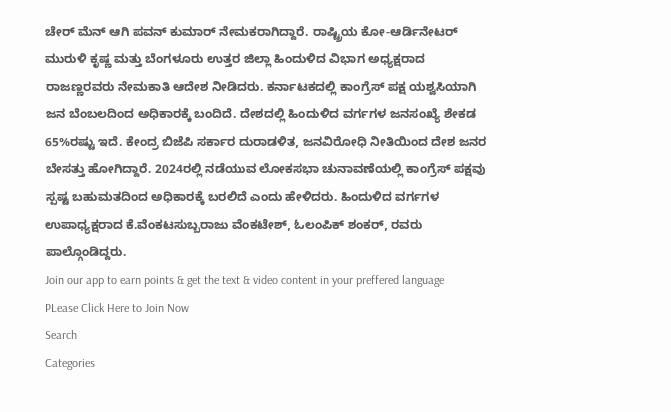ಚೇರ್ ಮೆನ್ ಆಗಿ ಪವನ್ ಕುಮಾರ್ ನೇಮಕರಾಗಿದ್ದಾರೆ. ರಾಷ್ಟ್ರಿಯ ಕೋ-ಆರ್ಡಿನೇಟರ್ ಮುರುಳಿ ಕೃಷ್ಣ ಮತ್ತು ಬೆಂಗಳೂರು ಉತ್ತರ ಜಿಲ್ಲಾ ಹಿಂದುಳಿದ ವಿಭಾಗ ಅಧ್ಯಕ್ಷರಾದ ರಾಜಣ್ಣರವರು ನೇಮಕಾತಿ ಆದೇಶ ನೀಡಿದರು. ಕರ್ನಾಟಕದಲ್ಲಿ ಕಾಂಗ್ರೆಸ್ ಪಕ್ಷ ಯಶ್ವಸಿಯಾಗಿ ಜನ ಬೆಂಬಲದಿಂದ ಅಧಿಕಾರಕ್ಕೆ ಬಂದಿದೆ. ದೇಶದಲ್ಲಿ ಹಿಂದುಳಿದ ವರ್ಗಗಳ ಜನಸಂಖ್ಯೆ ಶೇಕಡ 65%ರಷ್ಟು ಇದೆ. ಕೇಂದ್ರ ಬಿಜೆಪಿ ಸರ್ಕಾರ ದುರಾಡಳಿತ, ಜನವಿರೋಧಿ ನೀತಿಯಿಂದ ದೇಶ ಜನರ ಬೇಸತ್ತು ಹೋಗಿದ್ದಾರೆ. 2024ರಲ್ಲಿ ನಡೆಯುವ ಲೋಕಸಭಾ ಚುನಾವಣೆಯಲ್ಲಿ ಕಾಂಗ್ರೆಸ್ ಪಕ್ಷವು ಸ್ಪಷ್ಟ ಬಹುಮತದಿಂದ ಅಧಿಕಾರಕ್ಕೆ ಬರಲಿದೆ ಎಂದು ಹೇಳಿದರು. ಹಿಂದುಳಿದ ವರ್ಗಗಳ ಉಪಾಧ್ಯಕ್ಷರಾದ ಕೆ.ವೆಂಕಟಸುಬ್ಬರಾಜು ವೆಂಕಟೇಶ್, ಓಲಂಪಿಕ್ ಶಂಕರ್, ರವರು ಪಾಲ್ಗೊಂಡಿದ್ದರು.
Join our app to earn points & get the text & video content in your preffered language
PLease Click Here to Join Now
Search
Categories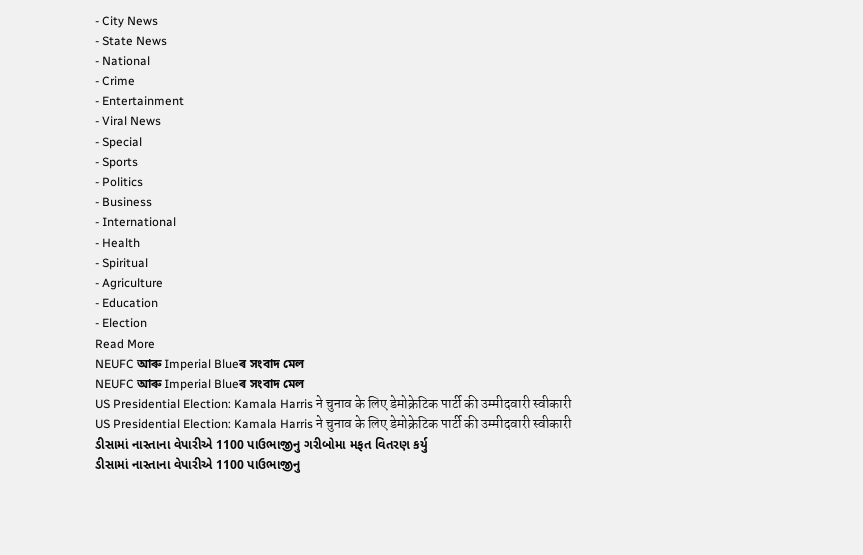- City News
- State News
- National
- Crime
- Entertainment
- Viral News
- Special
- Sports
- Politics
- Business
- International
- Health
- Spiritual
- Agriculture
- Education
- Election
Read More
NEUFC আৰু Imperial Blueৰ সংবাদ মেল
NEUFC আৰু Imperial Blueৰ সংবাদ মেল
US Presidential Election: Kamala Harris ने चुनाव के लिए डेमोक्रेटिक पार्टी की उम्मीदवारी स्वीकारी
US Presidential Election: Kamala Harris ने चुनाव के लिए डेमोक्रेटिक पार्टी की उम्मीदवारी स्वीकारी
ડીસામાં નાસ્તાના વેપારીએ 1100 પાઉભાજીનુ ગરીબોમા મફત વિતરણ કર્યુ
ડીસામાં નાસ્તાના વેપારીએ 1100 પાઉભાજીનુ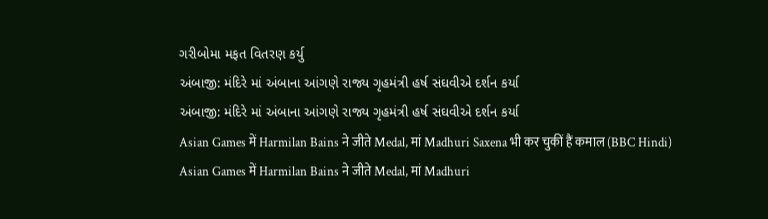ગરીબોમા મફત વિતરણ કર્યુ
અંબાજી: મંદિરે માં અંબાના આંગણે રાજ્ય ગૃહમંત્રી હર્ષ સંઘવીએ દર્શન કર્યા
અંબાજી: મંદિરે માં અંબાના આંગણે રાજ્ય ગૃહમંત્રી હર્ષ સંઘવીએ દર્શન કર્યા
Asian Games में Harmilan Bains ने जीते Medal, मां Madhuri Saxena भी कर चुकीं हैं कमाल (BBC Hindi)
Asian Games में Harmilan Bains ने जीते Medal, मां Madhuri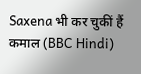Saxena भी कर चुकीं हैं कमाल (BBC Hindi)